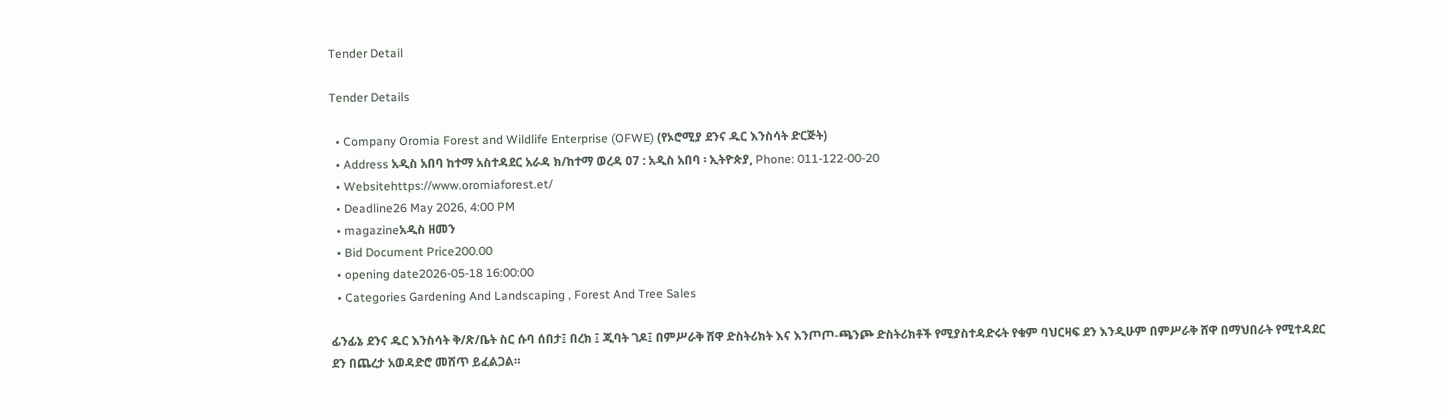Tender Detail

Tender Details

  • Company Oromia Forest and Wildlife Enterprise (OFWE) (የኦሮሚያ ደንና ዱር እንስሳት ድርጅት)
  • Address አዲስ አበባ ከተማ አስተዳደር አራዳ ክ/ከተማ ወረዳ 07 : አዲስ አበባ ፡ ኢትዮጵያ, Phone: 011-122-00-20
  • Websitehttps://www.oromiaforest.et/
  • Deadline26 May 2026, 4:00 PM
  • magazineአዲስ ዘመን
  • Bid Document Price200.00
  • opening date2026-05-18 16:00:00
  • Categories Gardening And Landscaping , Forest And Tree Sales

ፊንፊኔ ደንና ዱር እንስሳት ቅ/ጽ/ቤት ስር ሱባ ሰበታ፤ በረክ ፤ ጂባት ገዶ፤ በምሥራቅ ሸዋ ድስትሪክት እና እንጦጦ-ጫንጮ ድስትሪክቶች የሚያስተዳድሩት የቁም ባህርዛፍ ደን እንዲሁም በምሥራቅ ሸዋ በማህበራት የሚተዳደር ደን በጨረታ አወዳድሮ መሸጥ ይፈልጋል።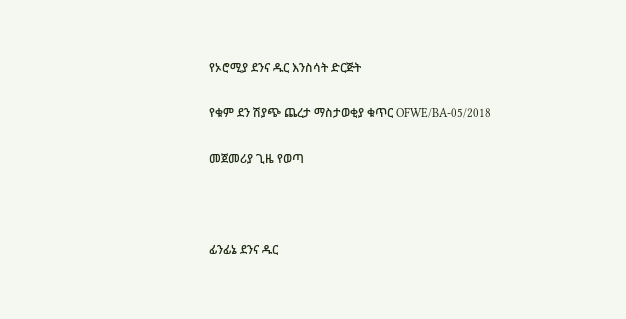የኦሮሚያ ደንና ዱር እንስሳት ድርጅት

የቁም ደን ሽያጭ ጨረታ ማስታወቂያ ቁጥር OFWE/BA-05/2018

መጀመሪያ ጊዜ የወጣ



ፊንፊኔ ደንና ዱር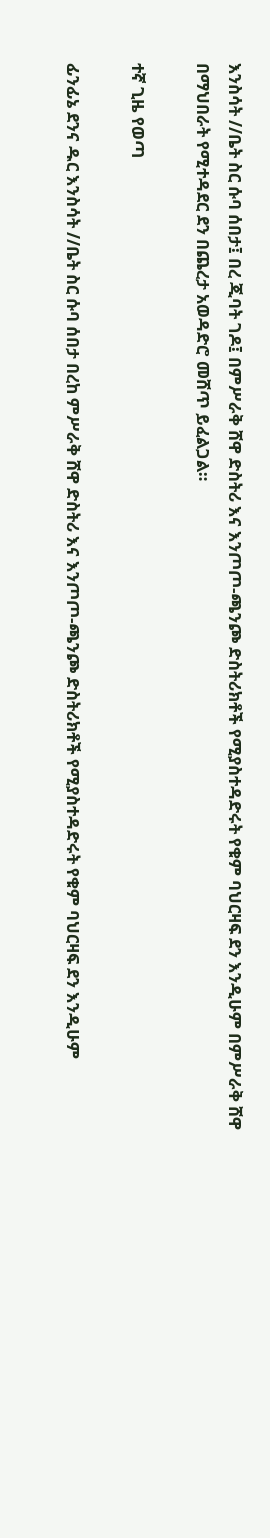እንስሳት //ቤት ስር ሱባ ሰበታ፤ በረ ጂባት ገዶ፤ በምሥራቅ ሸዋ ድስትሪ እና እንጦጦ-ጫንጮ ድስትሪክቶች የሚያስተዳድሩት የቁም ባህርዛፍ ደን እንዲሁም በምሥራቅ ሸዋ በማህበራት የሚተዳደር ደን በጨረታ አወዳድሮ መሸጥ ይፈልጋል።

ተኛ ጊዜ የወጣ

ፊንፊኔ ደንና ዱር እንስሳት //ቤት ስር ሱባ ሰበታ በረከ ምሥራቅ ሸዋ ድስትሪ እና እንጦጦ-ጫንጮ ድስትሪክቶች የሚያስተዳድሩት የቁም ባህርዛፍ ደን እንዲሁም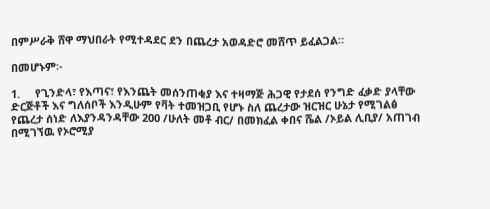በምሥራቅ ሸዋ ማህበራት የሚተዳደር ደን በጨረታ አወዳድሮ መሸጥ ይፈልጋል።

በመሆኑም፡-

1.     የጊንድላ፣ የእጣና፣ የእንጨት መሰንጠቂያ እና ተዛማጅ ሕጋዊ የታደሰ የንግድ ፈቃድ ያላቸው ድርጅቶች እና ግለሰቦች እንዲሁም የቫት ተመዝጋቢ የሆኑ ስለ ጨረታው ዝርዝር ሁኔታ የሚገልፅ የጨረታ ሰነድ ለእያንዳንዳቸው 200 /ሁለት መቶ ብር/ በመክፈል ቀበና ሼል /ኦይል ሊቢያ/ አጠገብ በሚገኘዉ የኦሮሚያ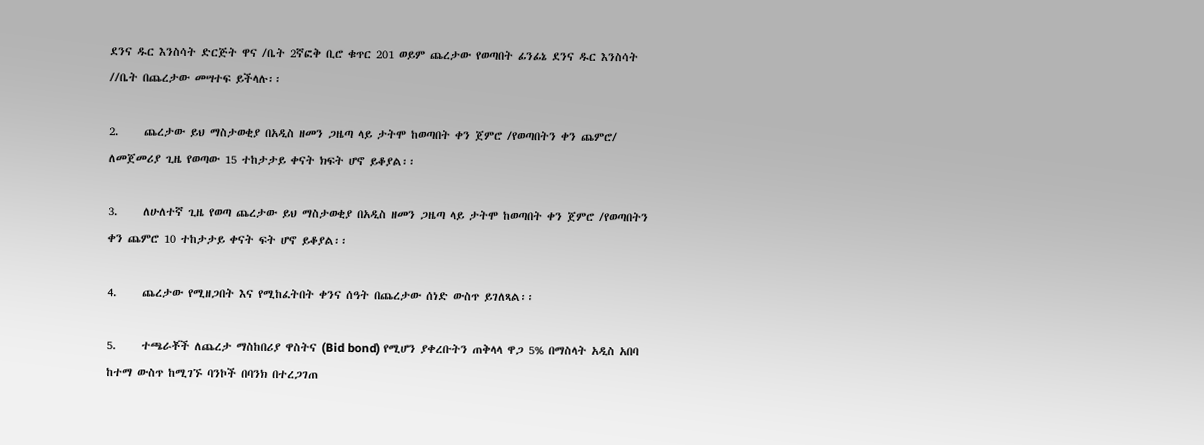ደንና ዱር እንስሳት ድርጅት ዋና /ቤት 2ኛፎቅ ቢሮ ቁጥር 201 ወይም ጨረታው የወጣበት ፊንፊኔ ደንና ዱር እንስሳት //ቤት በጨረታው መሣተፍ ይችላሉ፡፡

2.     ጨረታው ይህ ማስታወቂያ በአዲስ ዘመን ጋዜጣ ላይ ታትሞ ከወጣበት ቀን ጀምሮ /የወጣበትን ቀን ጨምሮ/ ለመጀመሪያ ጊዜ የወጣው 15 ተከታታይ ቀናት ክፍት ሆኖ ይቆያል፡፡

3.     ለሁለተኛ ጊዜ የወጣ ጨረታው ይህ ማስታወቂያ በአዲስ ዘመን ጋዜጣ ላይ ታትሞ ከወጣበት ቀን ጀምሮ /የወጣበትን ቀን ጨምሮ 10 ተከታታይ ቀናት ፍት ሆኖ ይቆያል፡፡

4.     ጨረታው የሚዘጋበት እና የሚከፈትበት ቀንና ሰዓት በጨረታው ሰነድ ውስጥ ይገለጻል፡፡

5.     ተጫራቾች ለጨረታ ማስከበሪያ ዋስትና (Bid bond) የሚሆን ያቀረቡትን ጠቅላላ ዋጋ 5% በማስላት አዲስ አበባ ከተማ ውስጥ ከሚገኙ ባንኮች በባንክ በተረጋገጠ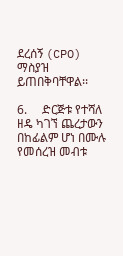ደረሰኝ (CPO) ማስያዝ ይጠበቅባቸዋል፡፡

6.     ድርጅቱ የተሻለ ዘዴ ካገኘ ጨረታውን በከፊልም ሆነ በሙሉ የመሰረዝ መብቱ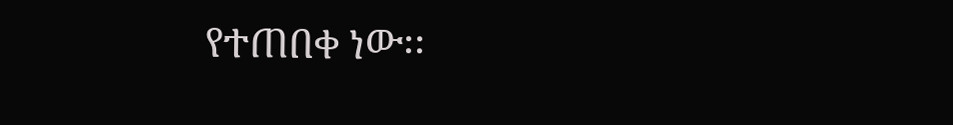የተጠበቀ ነው፡፡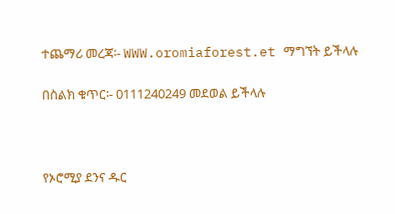ተጨማሪ መረጃ፡- WWW.oromiaforest.et ማግኘት ይችላሉ

በስልክ ቁጥር፡- 0111240249 መደወል ይችላሉ



የኦሮሚያ ደንና ዱር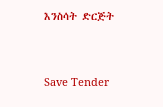እንስሳት ድርጅት



Save Tender